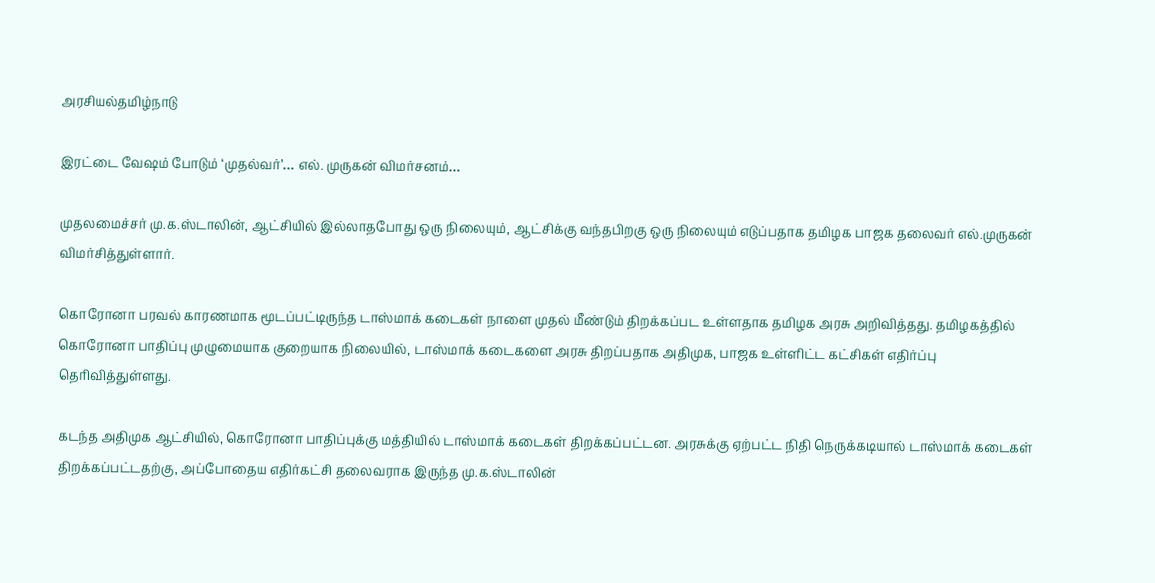அரசியல்தமிழ்நாடு

இரட்டை வேஷம் போடும் ‘முதல்வர்’… எல். முருகன் விமர்சனம்…

முதலமைச்சர் மு.க.ஸ்டாலின், ஆட்சியில் இல்லாதபோது ஒரு நிலையும், ஆட்சிக்கு வந்தபிறகு ஒரு நிலையும் எடுப்பதாக தமிழக பாஜக தலைவர் எல்.முருகன் விமர்சித்துள்ளார்.

கொரோனா பரவல் காரணமாக மூடப்பட்டிருந்த டாஸ்மாக் கடைகள் நாளை முதல் மீண்டும் திறக்கப்பட உள்ளதாக தமிழக அரசு அறிவித்தது. தமிழகத்தில் கொரோனா பாதிப்பு முழுமையாக குறையாக நிலையில், டாஸ்மாக் கடைகளை அரசு திறப்பதாக அதிமுக, பாஜக உள்ளிட்ட கட்சிகள் எதிர்ப்பு தெரிவித்துள்ளது.

கடந்த அதிமுக ஆட்சியில், கொரோனா பாதிப்புக்கு மத்தியில் டாஸ்மாக் கடைகள் திறக்கப்பட்டன. அரசுக்கு ஏற்பட்ட நிதி நெருக்கடியால் டாஸ்மாக் கடைகள் திறக்கப்பட்டதற்கு, அப்போதைய எதிர்கட்சி தலைவராக இருந்த மு.க.ஸ்டாலின்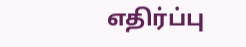எதிர்ப்பு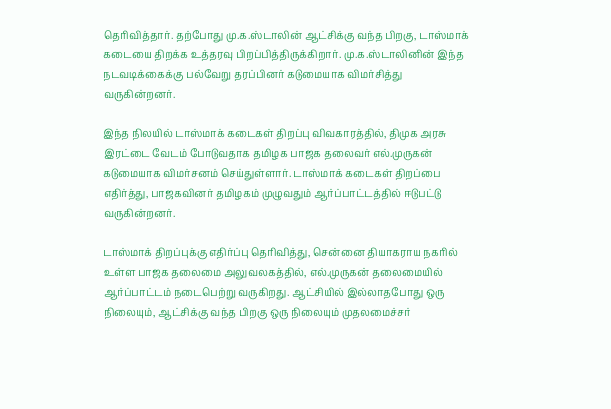தெரிவித்தார். தற்போது மு.க.ஸ்டாலின் ஆட்சிக்கு வந்த பிறகு, டாஸ்மாக் கடையை திறக்க உத்தரவு பிறப்பித்திருக்கிறார். மு.க.ஸ்டாலினின் இந்த நடவடிக்கைக்கு பல்வேறு தரப்பினர் கடுமையாக விமர்சித்து வருகின்றனர்.

இந்த நிலயில் டாஸ்மாக் கடைகள் திறப்பு விவகாரத்தில், திமுக அரசு இரட்டை வேடம் போடுவதாக தமிழக பாஜக தலைவர் எல்.முருகன் கடுமையாக விமர்சனம் செய்துள்ளார். டாஸ்மாக் கடைகள் திறப்பை எதிர்த்து, பாஜகவினர் தமிழகம் முழுவதும் ஆர்ப்பாட்டத்தில் ஈடுபட்டு வருகின்றனர்.

டாஸ்மாக் திறப்புக்கு எதிர்ப்பு தெரிவித்து, சென்னை தியாகராய நகரில் உள்ள பாஜக தலைமை அலுவலகத்தில், எல்.முருகன் தலைமையில் ஆர்ப்பாட்டம் நடைபெற்று வருகிறது. ஆட்சியில் இல்லாதபோது ஒரு நிலையும், ஆட்சிக்கு வந்த பிறகு ஒரு நிலையும் முதலமைச்சர்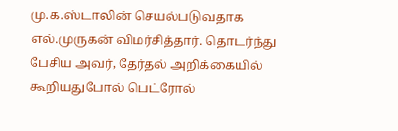மு.க.ஸ்டாலின் செயல்படுவதாக எல்.முருகன் விமர்சித்தார். தொடர்ந்து பேசிய அவர், தேர்தல் அறிக்கையில் கூறியதுபோல் பெட்ரோல்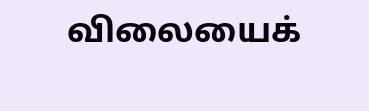விலையைக்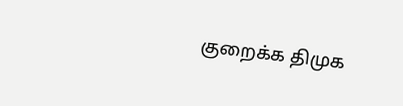குறைக்க திமுக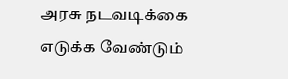அரசு நடவடிக்கை எடுக்க வேண்டும்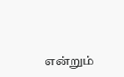என்றும்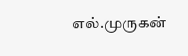எல்.முருகன்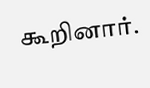கூறினார்.